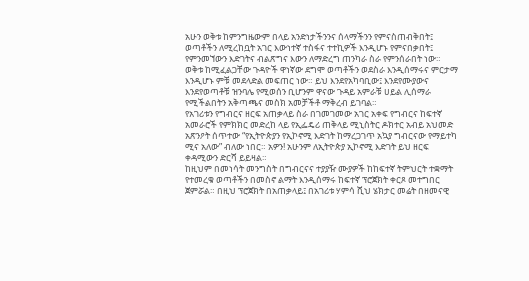አሁን ወቅቱ ከምንግዜውም በላይ አንድነታችንንና ሰላማችንን የምናስጠብቅበት፤ ወጣቶችን ለሚረከቧት አገር እውነተኛ ተስፋና ተተኪዎች እንዲሆኑ የምናበቃበት፤ የምንመኘውን እድገትና ብልጽግና እውን ለማድረግ ጠንካራ ስራ የምንሰራበት ነው።
ወቅቱ ከሚፈልጋቸው ጉዳዮች ዋነኛው ደግሞ ወጣቶችን ወደስራ እንዲሰማሩና ምርታማ እንዲሆኑ ምቹ መደላድል መፍጠር ነው። ይህ እንደየአካባቢው፤ እንደየሙያውና እንደየወጣቶቹ ዝንባሌ የሚወሰን ቢሆንም ዋናው ጉዳይ አምራቹ ሀይል ሊሰማራ የሚችልበትን አቅጣጫና መስክ አመቻችቶ ማቅረብ ይገባል።
የአገሪቱን የግብርና ዘርፍ አጠቃላይ ስራ በገመገመው አገር አቀፍ የግብርና ከፍተኛ አመራሮች የምክክር መድረከ ላይ የኢፌዴሪ ጠቅላይ ሚኒስትር ዶክተር አብይ አህመድ አጽንዖት ሰጥተው “የኢትዮጵያን የኢኮኖሚ እድገት ከማረጋገጥ አኳያ ግብርናው የማይተካ ሚና አለው” ብለው ነበር። አዎን! አሁንም ለኢትዮጵያ ኢኮኖሚ እድገት ይህ ዘርፍ ቀዳሚውን ድርሻ ይይዛል።
ከዚህም በመነሳት መንግስት በግብርናና ተያያዥ ሙያዎች ከከፍተኛ ትምህርት ተቋማት የተመረቁ ወጣቶችን በመስኖ ልማት እንዲሰማሩ ከፍተኛ ፕሮጀክት ቀርጾ መተግበር ጀምሯል። በዚህ ፕሮጀክት በአጠቃላይ፤ በአገሪቱ ሃምሳ ሺህ ሄክታር መሬት በዘመናዊ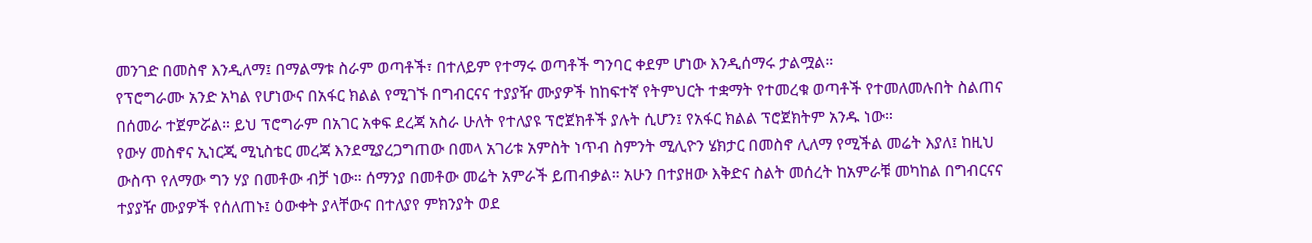መንገድ በመስኖ እንዲለማ፤ በማልማቱ ስራም ወጣቶች፣ በተለይም የተማሩ ወጣቶች ግንባር ቀደም ሆነው እንዲሰማሩ ታልሟል።
የፕሮግራሙ አንድ አካል የሆነውና በአፋር ክልል የሚገኙ በግብርናና ተያያዥ ሙያዎች ከከፍተኛ የትምህርት ተቋማት የተመረቁ ወጣቶች የተመለመሉበት ስልጠና በሰመራ ተጀምሯል። ይህ ፕሮግራም በአገር አቀፍ ደረጃ አስራ ሁለት የተለያዩ ፕሮጀክቶች ያሉት ሲሆን፤ የአፋር ክልል ፕሮጀክትም አንዱ ነው።
የውሃ መስኖና ኢነርጂ ሚኒስቴር መረጃ እንደሚያረጋግጠው በመላ አገሪቱ አምስት ነጥብ ስምንት ሚሊዮን ሄክታር በመስኖ ሊለማ የሚችል መሬት እያለ፤ ከዚህ ውስጥ የለማው ግን ሃያ በመቶው ብቻ ነው። ሰማንያ በመቶው መሬት አምራች ይጠብቃል። አሁን በተያዘው እቅድና ስልት መሰረት ከአምራቹ መካከል በግብርናና ተያያዥ ሙያዎች የሰለጠኑ፤ ዕውቀት ያላቸውና በተለያየ ምክንያት ወደ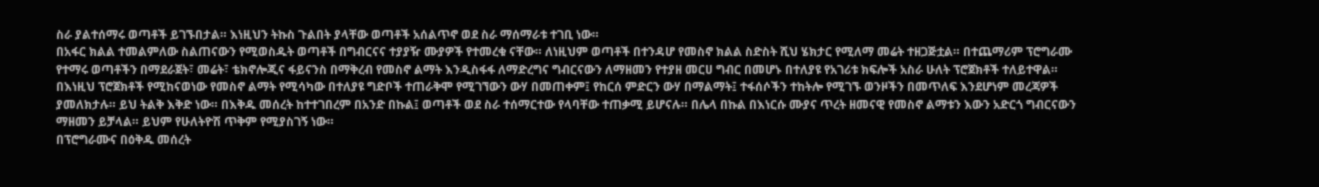ስራ ያልተሰማሩ ወጣቶች ይገኙበታል። እነዚህን ትኩስ ጉልበት ያላቸው ወጣቶች አሰልጥኖ ወደ ስራ ማሰማራቱ ተገቢ ነው።
በአፋር ክልል ተመልምለው ስልጠናውን የሚወስዱት ወጣቶች በግብርናና ተያያዥ ሙያዎች የተመረቁ ናቸው። ለነዚህም ወጣቶች በተንዳሆ የመስኖ ክልል ስድስት ሺህ ሄክታር የሚለማ መሬት ተዘጋጅቷል። በተጨማሪም ፕሮግራሙ የተማሩ ወጣቶችን በማደራጀት፣ መሬት፣ ቴክኖሎጂና ፋይናንስ በማቅረብ የመስኖ ልማት እንዲስፋፋ ለማድረግና ግብርናውን ለማዘመን የተያዘ መርሀ ግብር በመሆኑ በተለያዩ የአገሪቱ ክፍሎች አስራ ሁለት ፕሮጀክቶች ተለይተዋል።
በእነዚህ ፕሮጀክቶች የሚከናወነው የመስኖ ልማት የሚሳካው በተለያዩ ግድቦች ተጠራቅሞ የሚገኘውን ውሃ በመጠቀም፤ የከርሰ ምድርን ውሃ በማልማት፤ ተፋሰሶችን ተከትሎ የሚገኙ ወንዞችን በመጥለፍ እንደሆነም መረጃዎች ያመለክታሉ። ይህ ትልቅ እቅድ ነው። በእቅዱ መሰረት ከተተገበረም በአንድ በኩል፤ ወጣቶች ወደ ስራ ተሰማርተው የላባቸው ተጠቃሚ ይሆናሉ። በሌላ በኩል በእነርሱ ሙያና ጥረት ዘመናዊ የመስኖ ልማቱን እውን አድርጎ ግብርናውን ማዘመን ይቻላል። ይህም የሁለትዮሽ ጥቅም የሚያስገኝ ነው።
በፕሮግራሙና በዕቅዱ መሰረት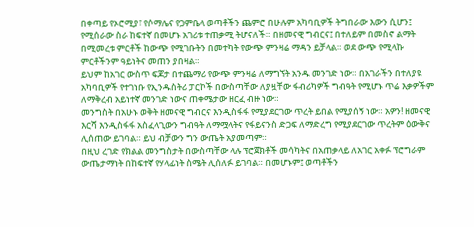በቀጣይ የኦሮሚያ፣ የሶማሌና የጋምቤላ ወጣቶችን ጨምሮ በሁሉም አካባቢዎች ትግበራው እውን ሲሆን፤ የሚሰራው ስራ ከፍተኛ በመሆኑ አገሪቱ ተጠቃሚ ትሆናለች። በዘመናዊ ግብርና፤ በተለይም በመስኖ ልማት በሚመረቱ ምርቶች ከውጭ የሚገቡትን በመተካት የውጭ ምንዛሬ ማዳን ይቻላል። ወደ ውጭ የሚላኩ ምርቶችንም ዓይነትና መጠን ያበዛል።
ይህም ከአገር ውስጥ ፍጆታ በተጨማሪ የውጭ ምንዛሬ ለማግኘት አንዱ መንገድ ነው። በአገራችን በተለያዩ አካባቢዎች የተገነቡ የኢንዱስትሪ ፓርኮች በውስጣቸው ለያዟቸው ፋብሪካዎች ግብዓት የሚሆኑ ጥሬ እቃዎችም ለማቅረብ አይነተኛ መንገድ ነውና ጠቀሜታው ዘርፈ ብዙ ነው።
መንግስት በአሁኑ ወቅት ዘመናዊ ግብርና እንዲስፋፋ የሚያደርገው ጥረት ይበል የሚያሰኝ ነው። አዎን! ዘመናዊ እርሻ እንዲስፋፋ አስፈላጊውን ግብዓት ለማሟላትና የፋይናንስ ድጋፍ ለማድረግ የሚያደርገው ጥረትም ዕውቅና ሊሰጠው ይገባል። ይህ ብቻውን ግን ውጤት አያመጣም።
በዚህ ረገድ የክልል መንግስታት በውስጣቸው ላሉ ፕሮጀክቶች መሳካትና በአጠቃላይ ለአገር አቀፉ ፕሮግራም ውጤታማነት በከፍተኛ የሃላፊነት ስሜት ሊሰለፉ ይገባል። በመሆኑም፤ ወጣቶችን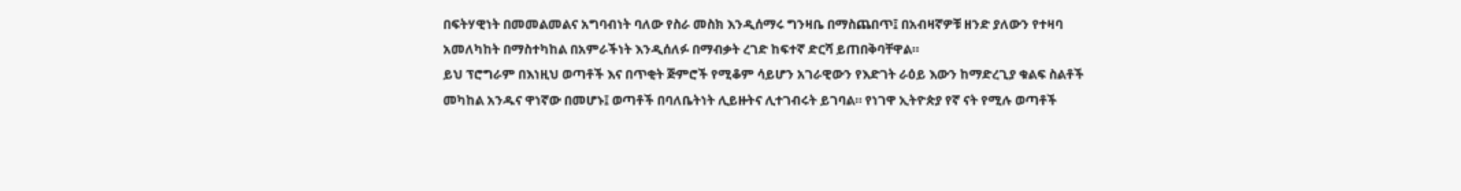በፍትሃዊነት በመመልመልና አግባብነት ባለው የስራ መስክ እንዲሰማሩ ግንዛቤ በማስጨበጥ፤ በአብዛኛዎቹ ዘንድ ያለውን የተዛባ አመለካከት በማስተካከል በአምራችነት እንዲሰለፉ በማብቃት ረገድ ከፍተኛ ድርሻ ይጠበቅባቸዋል።
ይህ ፕሮግራም በእነዚህ ወጣቶች እና በጥቂት ጅምሮች የሚቆም ሳይሆን አገራዊውን የእድገት ራዕይ እውን ከማድረጊያ ቁልፍ ስልቶች መካከል አንዱና ዋነኛው በመሆኑ፤ ወጣቶች በባለቤትነት ሊይዙትና ሊተገብሩት ይገባል። የነገዋ ኢትዮጵያ የኛ ናት የሚሉ ወጣቶች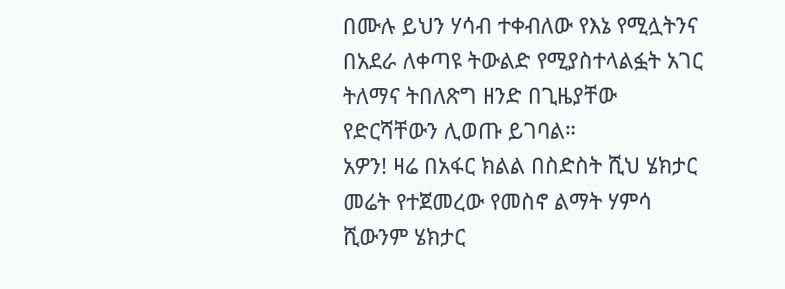በሙሉ ይህን ሃሳብ ተቀብለው የእኔ የሚሏትንና በአደራ ለቀጣዩ ትውልድ የሚያስተላልፏት አገር ትለማና ትበለጽግ ዘንድ በጊዜያቸው የድርሻቸውን ሊወጡ ይገባል።
አዎን! ዛሬ በአፋር ክልል በስድስት ሺህ ሄክታር መሬት የተጀመረው የመስኖ ልማት ሃምሳ ሺውንም ሄክታር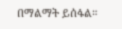በማልማት ይሰፋል።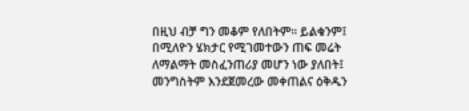በዚህ ብቻ ግን መቆም የለበትም። ይልቁንም፤ በሚለዮን ሄክታር የሚገመተውን ጠፍ መሬት ለማልማት መስፈንጠሪያ መሆን ነው ያለበት፤
መንግስትም እንደጀመረው መቀጠልና ዕቅዱን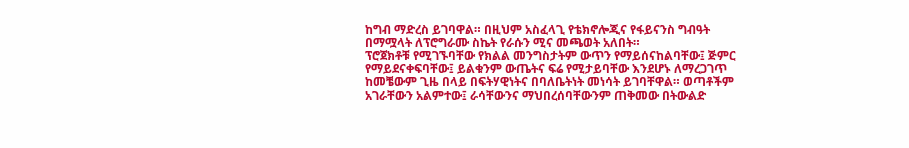ከግብ ማድረስ ይገባዋል። በዚህም አስፈላጊ የቴክኖሎጂና የፋይናንስ ግብዓት በማሟላት ለፕሮግራሙ ስኬት የራሱን ሚና መጫወት አለበት።
ፕሮጀክቶቹ የሚገኙባቸው የክልል መንግስታትም ውጥን የማይሰናከልባቸው፤ ጅምር የማይደናቀፍባቸው፤ ይልቁንም ውጤትና ፍሬ የሚታይባቸው እንደሆኑ ለማረጋገጥ ከመቼውም ጊዜ በላይ በፍትሃዊነትና በባለቤትነት መነሳት ይገባቸዋል። ወጣቶችም አገራቸውን አልምተው፤ ራሳቸውንና ማህበረሰባቸውንም ጠቅመው በትውልድ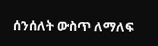ሰንሰለት ውስጥ ለማለፍ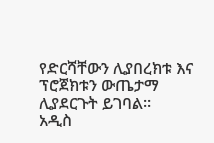የድርሻቸውን ሊያበረክቱ እና ፕሮጀክቱን ውጤታማ ሊያደርጉት ይገባል።
አዲስ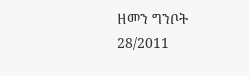ዘመን ግንቦት 28/2011